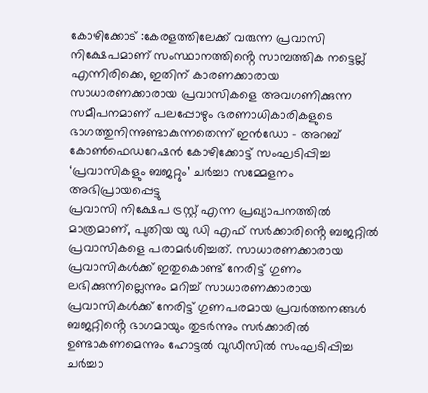കോഴിക്കോട് :കേരളത്തിലേക്ക് വരുന്ന പ്രവാസി നിക്ഷേപമാണ് സംസ്ഥാനത്തിൻ്റെ സാമ്പത്തിക നട്ടെല്ല് എന്നിരിക്കെ, ഇതിന് കാരണക്കാരായ സാധാരണക്കാരായ പ്രവാസികളെ അവഗണിക്കുന്ന സമീപനമാണ് പലപ്പോഴും ഭരണാധികാരികളുടെ ഭാഗത്തുനിന്നുണ്ടാകുന്നതെന്ന് ഇൻഡോ – അറബ് കോൺഫെഡറേഷൻ കോഴിക്കോട്ട് സംഘടിപ്പിച്ച ‘പ്രവാസികളും ബജറ്റും’ ചർച്ചാ സമ്മേളനം അഭിപ്രായപ്പെട്ടു
പ്രവാസി നിക്ഷേപ ട്രസ്റ്റ് എന്ന പ്രഖ്യാപനത്തിൽ മാത്രമാണ്, പുതിയ യു ഡി എഫ് സർക്കാരിൻ്റെ ബജറ്റിൽ പ്രവാസികളെ പരാമർശിച്ചത്. സാധാരണക്കാരായ പ്രവാസികൾക്ക് ഇതുകൊണ്ട് നേരിട്ട് ഗുണം ലഭിക്കുന്നില്ലെന്നും മറിച്ച് സാധാരണക്കാരായ പ്രവാസികൾക്ക് നേരിട്ട് ഗുണപരമായ പ്രവർത്തനങ്ങൾ ബജറ്റിൻ്റെ ഭാഗമായും തുടർന്നും സർക്കാരിൽ ഉണ്ടാകണമെന്നും ഹോട്ടൽ വുഡീസിൽ സംഘടിപ്പിച്ച ചർച്ചാ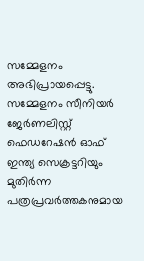സമ്മേളനം അഭിപ്രായപ്പെട്ടു.
സമ്മേളനം സീനിയർ ജേർണലിസ്റ്റ് ഫെഡറേഷൻ ഓഫ് ഇന്ത്യ സെക്രട്ടറിയും മുതിർന്ന പത്രപ്രവർത്തകനുമായ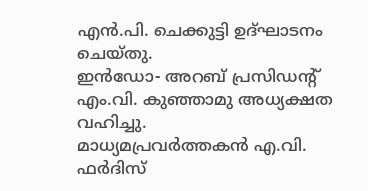എൻ.പി. ചെക്കുട്ടി ഉദ്ഘാടനം ചെയ്തു.
ഇൻഡോ- അറബ് പ്രസിഡൻ്റ് എം.വി. കുഞ്ഞാമു അധ്യക്ഷത വഹിച്ചു.
മാധ്യമപ്രവർത്തകൻ എ.വി. ഫർദിസ്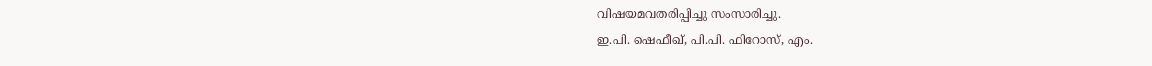വിഷയമവതരിപ്പിച്ചു സംസാരിച്ചു.
ഇ.പി. ഷെഫീഖ്, പി.പി. ഫിറോസ്, എം.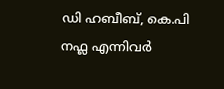ഡി ഹബീബ്, കെ.പി നഫ്ല എന്നിവർ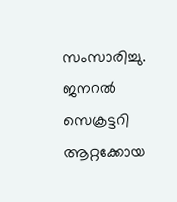സംസാരിച്ചു.
ജനറൽ സെക്രട്ടറി ആറ്റക്കോയ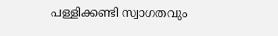പള്ളിക്കണ്ടി സ്വാഗതവും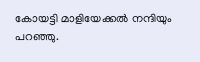കോയട്ടി മാളിയേക്കൽ നന്ദിയും പറഞ്ഞു.